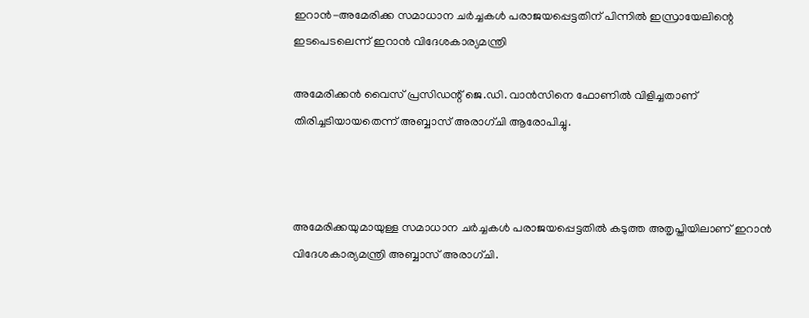ഇറാന്‍-അമേരിക്ക സമാധാന ചര്‍ച്ചകള്‍ പരാജയപ്പെട്ടതിന് പിന്നില്‍ ഇസ്രായേലിന്റെ ഇടപെടലെന്ന് ഇറാന്‍ വിദേശകാര്യമന്ത്രി

അമേരിക്കന്‍ വൈസ് പ്രസിഡന്റ് ജെ.ഡി. വാന്‍സിനെ ഫോണില്‍ വിളിച്ചതാണ് തിരിച്ചടിയായതെന്ന് അബ്ബാസ് അരാഗ്ചി ആരോപിച്ചു.



അമേരിക്കയുമായുള്ള സമാധാന ചര്‍ച്ചകള്‍ പരാജയപ്പെട്ടതില്‍ കടുത്ത അതൃപ്തിയിലാണ് ഇറാന്‍ വിദേശകാര്യമന്ത്രി അബ്ബാസ് അരാഗ്ചി.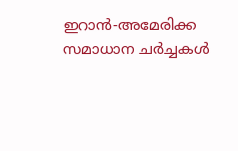ഇറാന്‍-അമേരിക്ക സമാധാന ചര്‍ച്ചകള്‍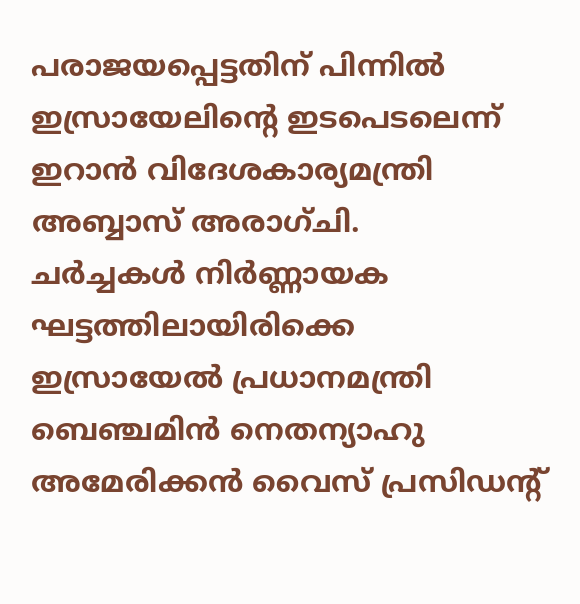പരാജയപ്പെട്ടതിന് പിന്നില്‍ ഇസ്രായേലിന്റെ ഇടപെടലെന്ന് ഇറാന്‍ വിദേശകാര്യമന്ത്രി അബ്ബാസ് അരാഗ്ചി.
ചര്‍ച്ചകള്‍ നിര്‍ണ്ണായക ഘട്ടത്തിലായിരിക്കെ ഇസ്രായേല്‍ പ്രധാനമന്ത്രി ബെഞ്ചമിന്‍ നെതന്യാഹു അമേരിക്കന്‍ വൈസ് പ്രസിഡന്റ്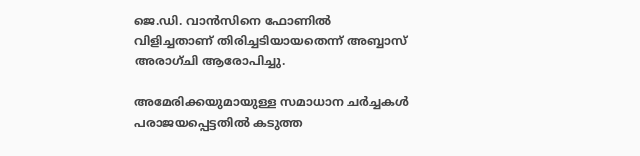ജെ.ഡി. വാന്‍സിനെ ഫോണില്‍ വിളിച്ചതാണ് തിരിച്ചടിയായതെന്ന് അബ്ബാസ് അരാഗ്ചി ആരോപിച്ചു.

അമേരിക്കയുമായുള്ള സമാധാന ചര്‍ച്ചകള്‍ പരാജയപ്പെട്ടതില്‍ കടുത്ത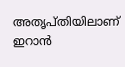അതൃപ്തിയിലാണ് ഇറാന്‍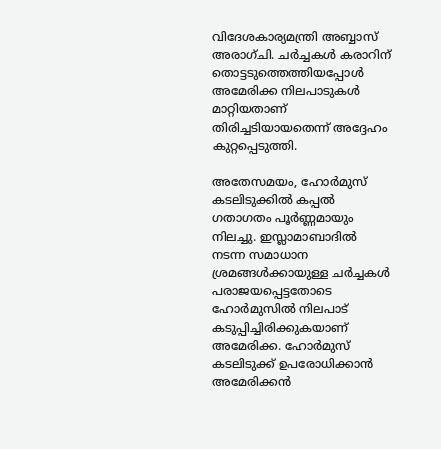വിദേശകാര്യമന്ത്രി അബ്ബാസ് അരാഗ്ചി. ചര്‍ച്ചകള്‍ കരാറിന് തൊട്ടടുത്തെത്തിയപ്പോള്‍ അമേരിക്ക നിലപാടുകള്‍ മാറ്റിയതാണ് തിരിച്ചടിയായതെന്ന് അദ്ദേഹം കുറ്റപ്പെടുത്തി.

അതേസമയം, ഹോര്‍മുസ് കടലിടുക്കില്‍ കപ്പല്‍ ഗതാഗതം പൂര്‍ണ്ണമായും നിലച്ചു. ഇസ്ലാമാബാദില്‍ നടന്ന സമാധാന ശ്രമങ്ങള്‍ക്കായുള്ള ചര്‍ച്ചകള്‍ പരാജയപ്പെട്ടതോടെ ഹോര്‍മുസില്‍ നിലപാട് കടുപ്പിച്ചിരിക്കുകയാണ് അമേരിക്ക. ഹോര്‍മുസ് കടലിടുക്ക് ഉപരോധിക്കാന്‍ അമേരിക്കന്‍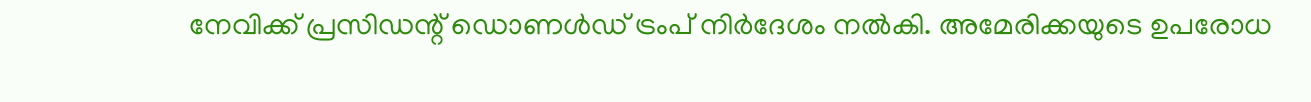നേവിക്ക് പ്രസിഡന്റ് ഡൊണള്‍ഡ് ട്രംപ് നിര്‍ദേശം നല്‍കി. അമേരിക്കയുടെ ഉപരോധ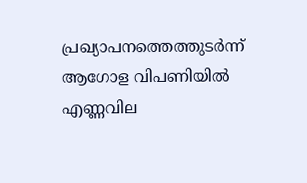പ്രഖ്യാപനത്തെത്തുടര്‍ന്ന് ആഗോള വിപണിയില്‍ എണ്ണവില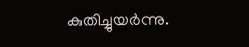കുതിച്ചുയര്‍ന്നു.